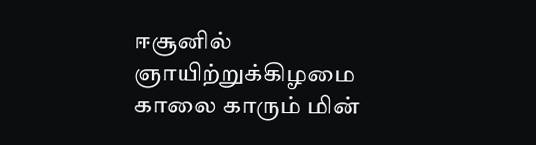ஈசூனில் ஞாயிற்றுக்கிழமை காலை காரும் மின்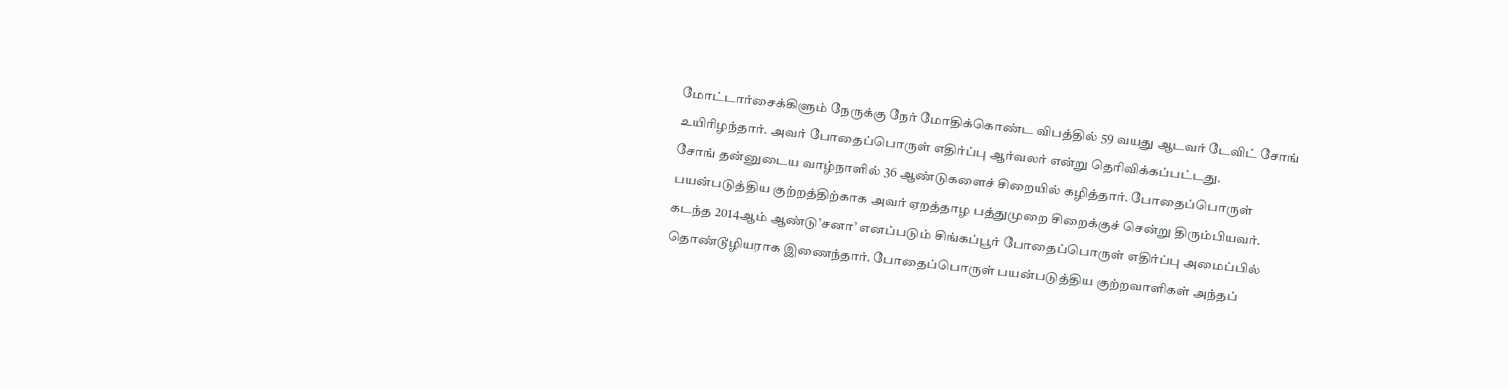மோட்டார்சைக்கிளும் நேருக்கு நேர் மோதிக்கொண்ட விபத்தில் 59 வயது ஆடவர் டேவிட் சோங் உயிரிழந்தார். அவர் போதைப்பொருள் எதிர்ப்பு ஆர்வலர் என்று தெரிவிக்கப்பட்டது.
சோங் தன்னுடைய வாழ்நாளில் 36 ஆண்டுகளைச் சிறையில் கழித்தார். போதைப்பொருள் பயன்படுத்திய குற்றத்திற்காக அவர் ஏறத்தாழ பத்துமுறை சிறைக்குச் சென்று திரும்பியவர்.
கடந்த 2014ஆம் ஆண்டு’சனா’ எனப்படும் சிங்கப்பூர் போதைப்பொருள் எதிர்ப்பு அமைப்பில் தொண்டூழியராக இணைந்தார். போதைப்பொருள் பயன்படுத்திய குற்றவாளிகள் அந்தப்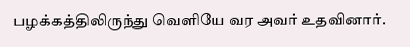பழக்கத்திலிருந்து வெளியே வர அவர் உதவினார்.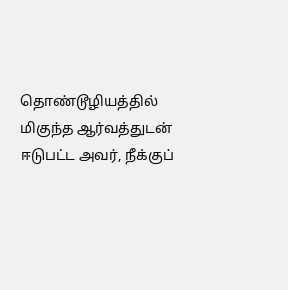தொண்டூழியத்தில் மிகுந்த ஆர்வத்துடன் ஈடுபட்ட அவர், நீக்குப்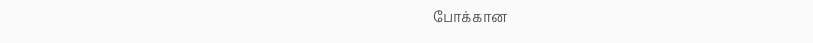போக்கான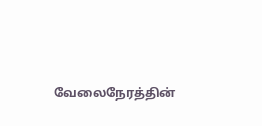வேலைநேரத்தின்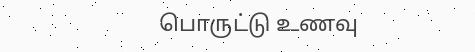பொருட்டு உணவு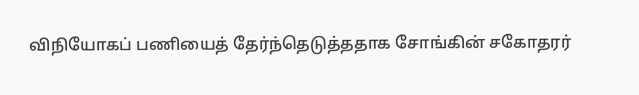விநியோகப் பணியைத் தேர்ந்தெடுத்ததாக சோங்கின் சகோதரர்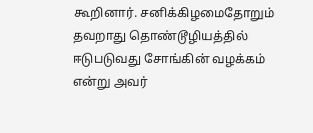கூறினார். சனிக்கிழமைதோறும் தவறாது தொண்டூழியத்தில் ஈடுபடுவது சோங்கின் வழக்கம் என்று அவர்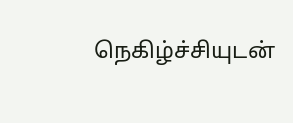நெகிழ்ச்சியுடன்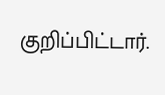குறிப்பிட்டார்.